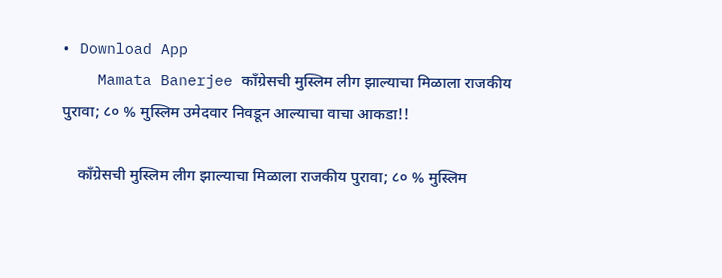• Download App
    Mamata Banerjee काँग्रेसची मुस्लिम लीग झाल्याचा मिळाला राजकीय पुरावा; ८० % मुस्लिम उमेदवार निवडून आल्याचा वाचा आकडा!!

    काँग्रेसची मुस्लिम लीग झाल्याचा मिळाला राजकीय पुरावा; ८० % मुस्लिम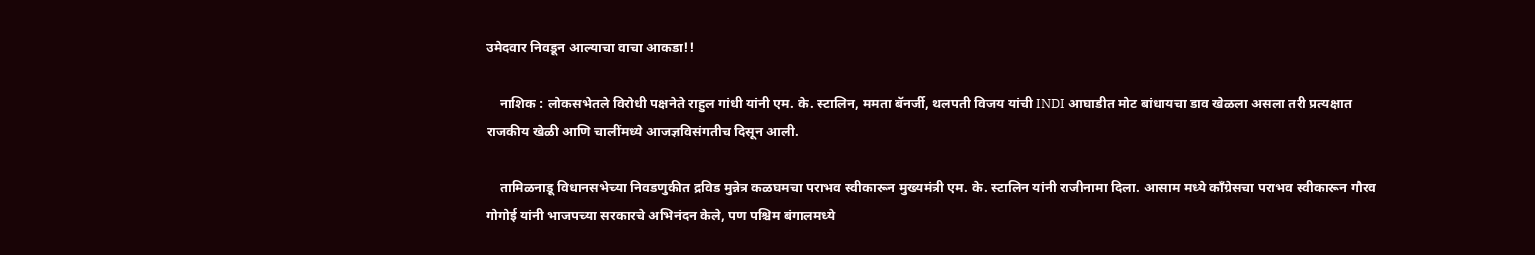उमेदवार निवडून आल्याचा वाचा आकडा!!

    नाशिक : लोकसभेतले विरोधी पक्षनेते राहुल गांधी यांनी एम. के. स्टालिन, ममता बॅनर्जी, थलपती विजय यांची INDI आघाडीत मोट बांधायचा डाव खेळला असला तरी प्रत्यक्षात राजकीय खेळी आणि चालींमध्ये आजज्ञविसंगतीच दिसून आली.

    तामिळनाडू विधानसभेच्या निवडणुकीत द्रविड मुन्नेत्र कळघमचा पराभव स्वीकारून मुख्यमंत्री एम. के. स्टालिन यांनी राजीनामा दिला. आसाम मध्ये काँग्रेसचा पराभव स्वीकारून गौरव गोगोई यांनी भाजपच्या सरकारचे अभिनंदन केले, पण पश्चिम बंगालमध्ये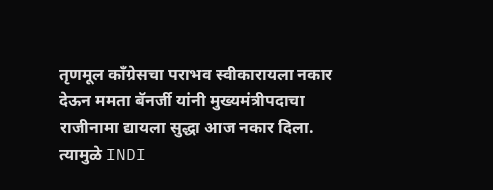तृणमूल काँग्रेसचा पराभव स्वीकारायला नकार देऊन ममता बॅनर्जी यांनी मुख्यमंत्रीपदाचा राजीनामा द्यायला सुद्धा आज नकार दिला. त्यामुळे INDI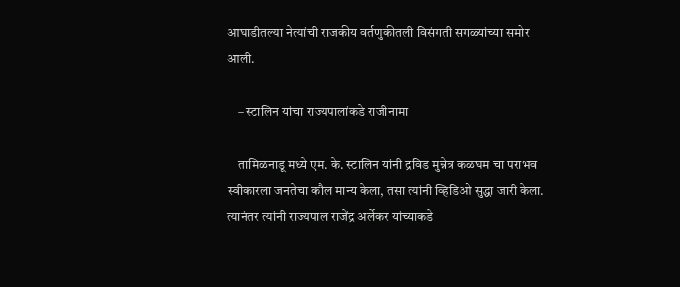आघाडीतल्या नेत्यांची राजकीय वर्तणुकीतली विसंगती सगळ्यांच्या समोर आली.

    – स्टालिन यांचा राज्यपालांकडे राजीनामा

    तामिळनाडू मध्ये एम. के. स्टालिन यांनी द्रविड मुन्नेत्र कळघम चा पराभव स्वीकारला जनतेचा कौल मान्य केला, तसा त्यांनी व्हिडिओ सुद्धा जारी केला. त्यानंतर त्यांनी राज्यपाल राजेंद्र अर्लेकर यांच्याकडे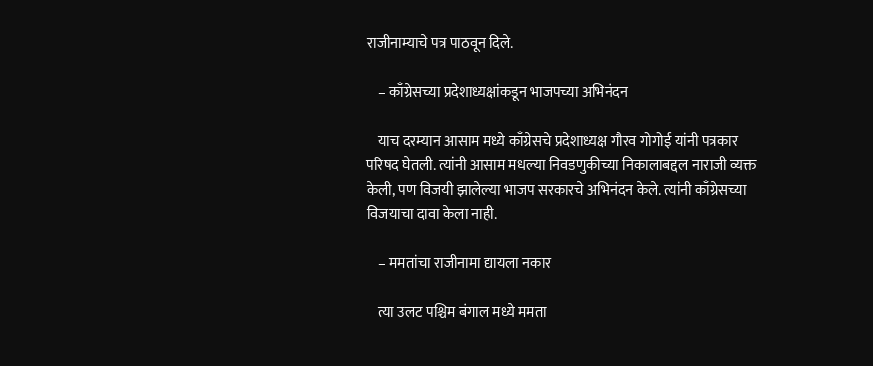राजीनाम्याचे पत्र पाठवून दिले.

    – काँग्रेसच्या प्रदेशाध्यक्षांकडून भाजपच्या अभिनंदन

    याच दरम्यान आसाम मध्ये काँग्रेसचे प्रदेशाध्यक्ष गौरव गोगोई यांनी पत्रकार परिषद घेतली. त्यांनी आसाम मधल्या निवडणुकीच्या निकालाबद्दल नाराजी व्यक्त केली, पण विजयी झालेल्या भाजप सरकारचे अभिनंदन केले. त्यांनी काँग्रेसच्या विजयाचा दावा केला नाही.

    – ममतांचा राजीनामा द्यायला नकार

    त्या उलट पश्चिम बंगाल मध्ये ममता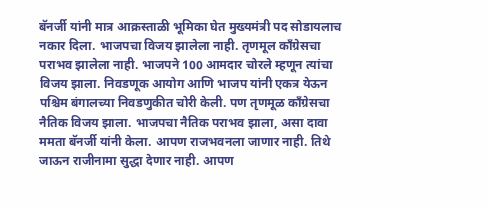बॅनर्जी यांनी मात्र आक्रस्ताळी भूमिका घेत मुख्यमंत्री पद सोडायलाच नकार दिला. भाजपचा विजय झालेला नाही. तृणमूल काँग्रेसचा पराभव झालेला नाही. भाजपने 100 आमदार चोरले म्हणून त्यांचा विजय झाला. निवडणूक आयोग आणि भाजप यांनी एकत्र येऊन पश्चिम बंगालच्या निवडणुकीत चोरी केली. पण तृणमूळ काँग्रेसचा नैतिक विजय झाला. भाजपचा नैतिक पराभव झाला, असा दावा ममता बॅनर्जी यांनी केला. आपण राजभवनला जाणार नाही. तिथे जाऊन राजीनामा सुद्धा देणार नाही. आपण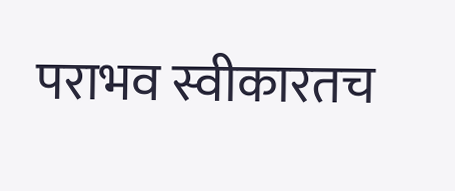पराभव स्वीकारतच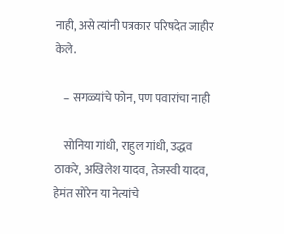नाही, असे त्यांनी पत्रकार परिषदेत जाहीर केले.

    – सगळ्यांचे फोन, पण पवारांचा नाही

    सोनिया गांधी, राहुल गांधी, उद्धव ठाकरे, अखिलेश यादव, तेजस्वी यादव, हेमंत सोरेन या नेत्यांचे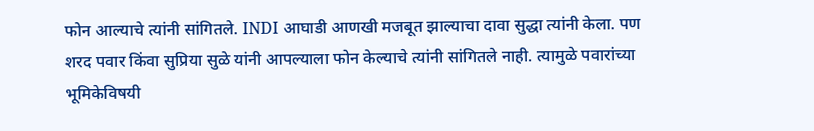फोन आल्याचे त्यांनी सांगितले. INDI आघाडी आणखी मजबूत झाल्याचा दावा सुद्धा त्यांनी केला. पण शरद पवार किंवा सुप्रिया सुळे यांनी आपल्याला फोन केल्याचे त्यांनी सांगितले नाही. त्यामुळे पवारांच्या भूमिकेविषयी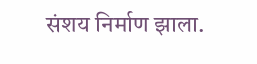संशय निर्माण झाला.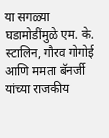या सगळ्या घडामोडींमुळे एम. के. स्टालिन, गौरव गोगोई आणि ममता बॅनर्जी यांच्या राजकीय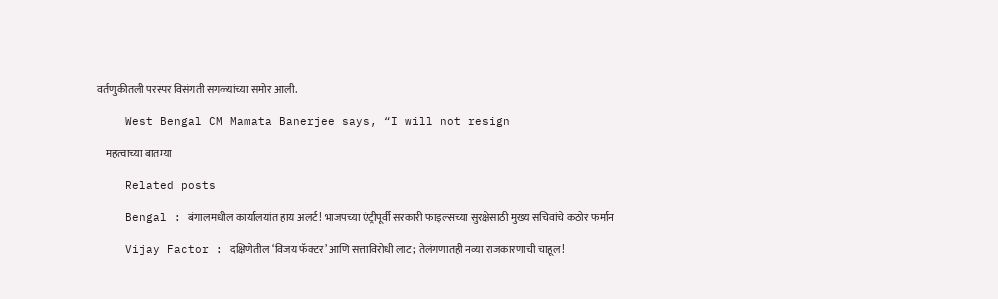वर्तणुकीतली परस्पर विसंगती सगळ्यांच्या समोर आली.

    West Bengal CM Mamata Banerjee says, “I will not resign

    महत्वाच्या बातम्या

    Related posts

    Bengal : बंगालमधील कार्यालयांत हाय अलर्ट! भाजपच्या एंट्रीपूर्वी सरकारी फाइल्सच्या सुरक्षेसाठी मुख्य सचिवांचे कठोर फर्मान

    Vijay Factor : दक्षिणेतील ‘विजय फॅक्टर’ आणि सत्ताविरोधी लाट; तेलंगणातही नव्या राजकारणाची चाहूल!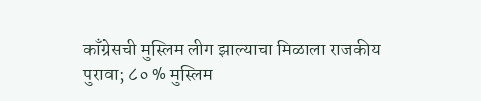काँग्रेसची मुस्लिम लीग झाल्याचा मिळाला राजकीय पुरावा; ८० % मुस्लिम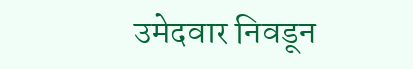उमेदवार निवडून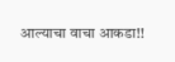आल्याचा वाचा आकडा!!